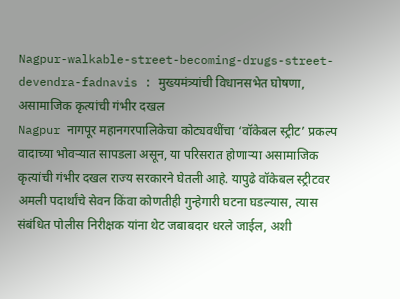Nagpur-walkable-street-becoming-drugs-street-devendra-fadnavis : मुख्यमंत्र्यांची विधानसभेत घोषणा, असामाजिक कृत्यांची गंभीर दखल
Nagpur नागपूर महानगरपालिकेचा कोट्यवधींचा ‘वॉकेबल स्ट्रीट’ प्रकल्प वादाच्या भोवऱ्यात सापडला असून, या परिसरात होणाऱ्या असामाजिक कृत्यांची गंभीर दखल राज्य सरकारने घेतली आहे. यापुढे वॉकेबल स्ट्रीटवर अमली पदार्थांचे सेवन किंवा कोणतीही गुन्हेगारी घटना घडल्यास, त्यास संबंधित पोलीस निरीक्षक यांना थेट जबाबदार धरले जाईल, अशी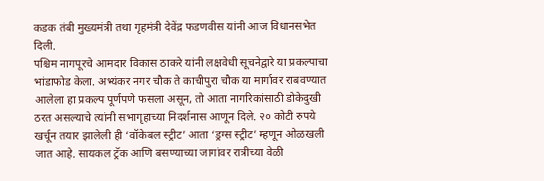कडक तंबी मुख्यमंत्री तथा गृहमंत्री देवेंद्र फडणवीस यांनी आज विधानसभेत दिली.
पश्चिम नागपूरचे आमदार विकास ठाकरे यांनी लक्षवेधी सूचनेद्वारे या प्रकल्पाचा भांडाफोड केला. अभ्यंकर नगर चौक ते काचीपुरा चौक या मार्गावर राबवण्यात आलेला हा प्रकल्प पूर्णपणे फसला असून, तो आता नागरिकांसाठी डोकेदुखी ठरत असल्याचे त्यांनी सभागृहाच्या निदर्शनास आणून दिले. २० कोटी रुपये खर्चून तयार झालेली ही ‘वॉकेबल स्ट्रीट’ आता ‘ड्रग्स स्ट्रीट’ म्हणून ओळखली जात आहे. सायकल ट्रॅक आणि बसण्याच्या जागांवर रात्रीच्या वेळी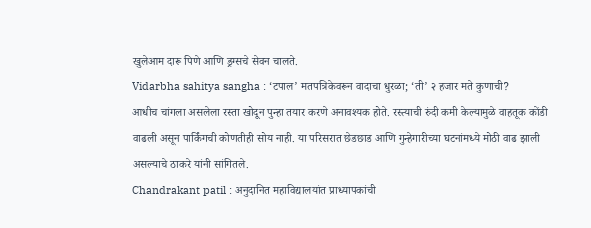खुलेआम दारू पिणे आणि ड्रग्सचे सेवन चालते.
Vidarbha sahitya sangha : ‘टपाल’ मतपत्रिकेवरून वादाचा धुरळा; ‘ती’ २ हजार मते कुणाची?
आधीच चांगला असलेला रस्ता खोदून पुन्हा तयार करणे अनावश्यक होते. रस्त्याची रुंदी कमी केल्यामुळे वाहतूक कोंडी वाढली असून पार्किंगची कोणतीही सोय नाही. या परिसरात छेडछाड आणि गुन्हेगारीच्या घटनांमध्ये मोठी वाढ झाली असल्याचे ठाकरे यांनी सांगितले.
Chandrakant patil : अनुदानित महाविद्यालयांत प्राध्यापकांची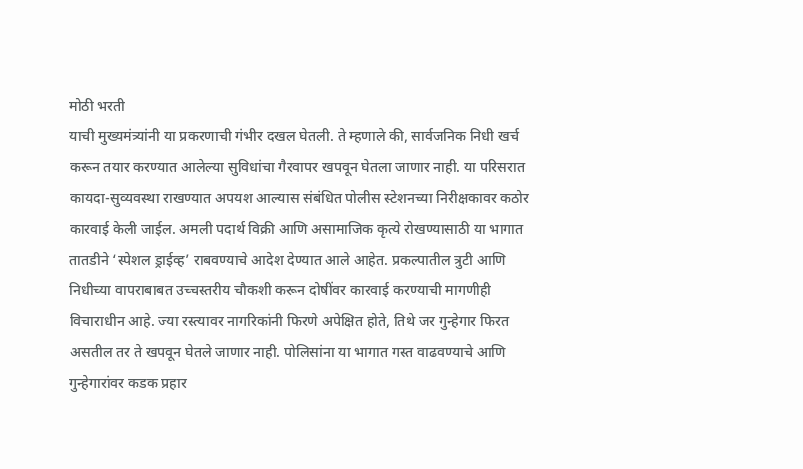मोठी भरती
याची मुख्यमंत्र्यांनी या प्रकरणाची गंभीर दखल घेतली. ते म्हणाले की, सार्वजनिक निधी खर्च करून तयार करण्यात आलेल्या सुविधांचा गैरवापर खपवून घेतला जाणार नाही. या परिसरात कायदा-सुव्यवस्था राखण्यात अपयश आल्यास संबंधित पोलीस स्टेशनच्या निरीक्षकावर कठोर कारवाई केली जाईल. अमली पदार्थ विक्री आणि असामाजिक कृत्ये रोखण्यासाठी या भागात तातडीने ‘स्पेशल ड्राईव्ह’ राबवण्याचे आदेश देण्यात आले आहेत. प्रकल्पातील त्रुटी आणि निधीच्या वापराबाबत उच्चस्तरीय चौकशी करून दोषींवर कारवाई करण्याची मागणीही विचाराधीन आहे. ज्या रस्त्यावर नागरिकांनी फिरणे अपेक्षित होते, तिथे जर गुन्हेगार फिरत असतील तर ते खपवून घेतले जाणार नाही. पोलिसांना या भागात गस्त वाढवण्याचे आणि गुन्हेगारांवर कडक प्रहार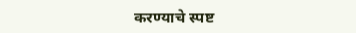करण्याचे स्पष्ट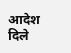आदेश दिले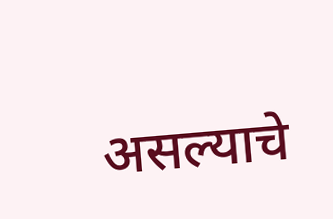असल्याचे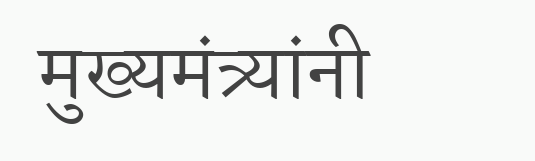मुख्यमंत्र्यांनी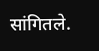सांगितले.